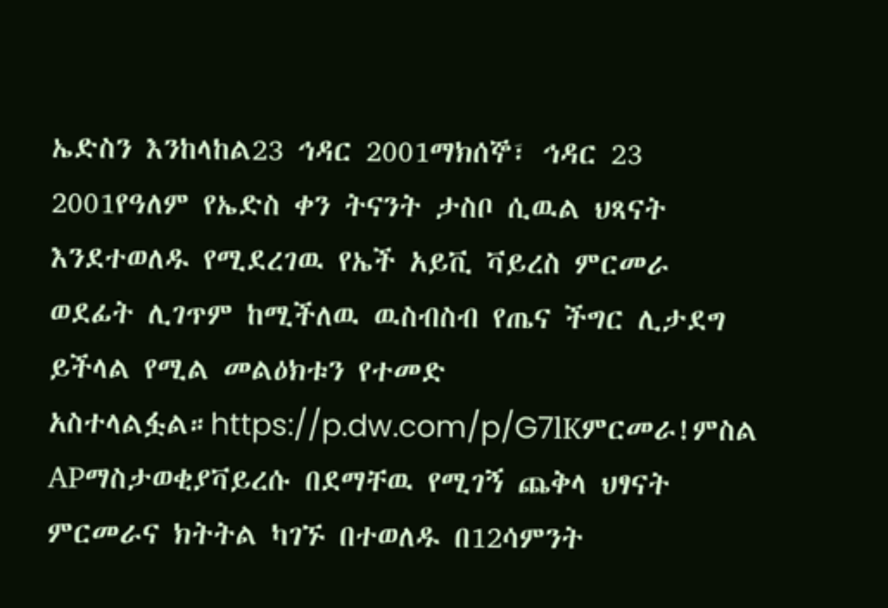ኤድስን እንከላከል23 ኅዳር 2001ማክሰኞ፣ ኅዳር 23 2001የዓለም የኤድስ ቀን ትናንት ታስቦ ሲዉል ህጻናት እንደተወለዱ የሚደረገዉ የኤች አይቪ ቫይረስ ምርመራ ወደፊት ሊገጥም ከሚችለዉ ዉስብስብ የጤና ችግር ሊታደግ ይችላል የሚል መልዕክቱን የተመድ አስተላልፏል።https://p.dw.com/p/G7lKምርመራ!ምስል APማስታወቂያቫይረሱ በደማቸዉ የሚገኝ ጨቅላ ህፃናት ምርመራና ክትትል ካገኙ በተወለዱ በ12ሳምንት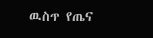ዉስጥ የጤና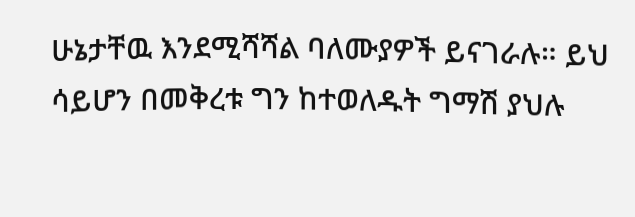ሁኔታቸዉ እንደሚሻሻል ባለሙያዎች ይናገራሉ። ይህ ሳይሆን በመቅረቱ ግን ከተወለዱት ግማሽ ያህሉ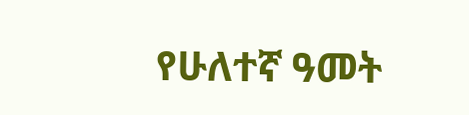የሁለተኛ ዓመት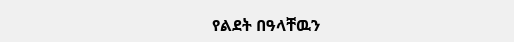የልደት በዓላቸዉን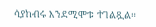ሳያከብሩ እንደሚሞቱ ተገልጿል።